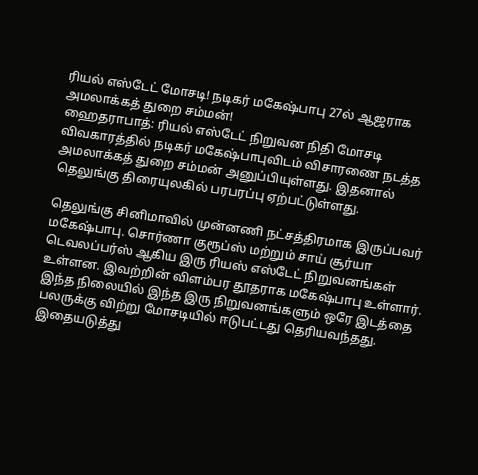ரியல் எஸ்டேட் மோசடி! நடிகர் மகேஷ்பாபு 27ல் ஆஜராக அமலாக்கத் துறை சம்மன்!
ஹைதராபாத்: ரியல் எஸ்டேட் நிறுவன நிதி மோசடி விவகாரத்தில் நடிகர் மகேஷ்பாபுவிடம் விசாரணை நடத்த அமலாக்கத் துறை சம்மன் அனுப்பியுள்ளது. இதனால் தெலுங்கு திரையுலகில் பரபரப்பு ஏற்பட்டுள்ளது.

தெலுங்கு சினிமாவில் முன்னணி நட்சத்திரமாக இருப்பவர் மகேஷ்பாபு. சொர்ணா குரூப்ஸ் மற்றும் சாய் சூர்யா டெவலப்பர்ஸ் ஆகிய இரு ரியஸ் எஸ்டேட் நிறுவனங்கள் உள்ளன. இவற்றின் விளம்பர தூதராக மகேஷ்பாபு உள்ளார்.
இந்த நிலையில் இந்த இரு நிறுவனங்களும் ஒரே இடத்தை பலருக்கு விற்று மோசடியில் ஈடுபட்டது தெரியவந்தது. இதையடுத்து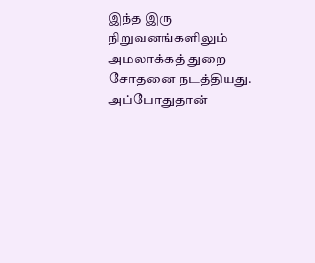இந்த இரு நிறுவனங்களிலும் அமலாக்கத் துறை சோதனை நடத்தியது. அப்போதுதான்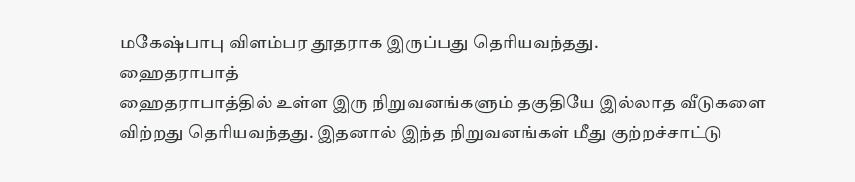மகேஷ்பாபு விளம்பர தூதராக இருப்பது தெரியவந்தது.
ஹைதராபாத்
ஹைதராபாத்தில் உள்ள இரு நிறுவனங்களும் தகுதியே இல்லாத வீடுகளை விற்றது தெரியவந்தது. இதனால் இந்த நிறுவனங்கள் மீது குற்றச்சாட்டு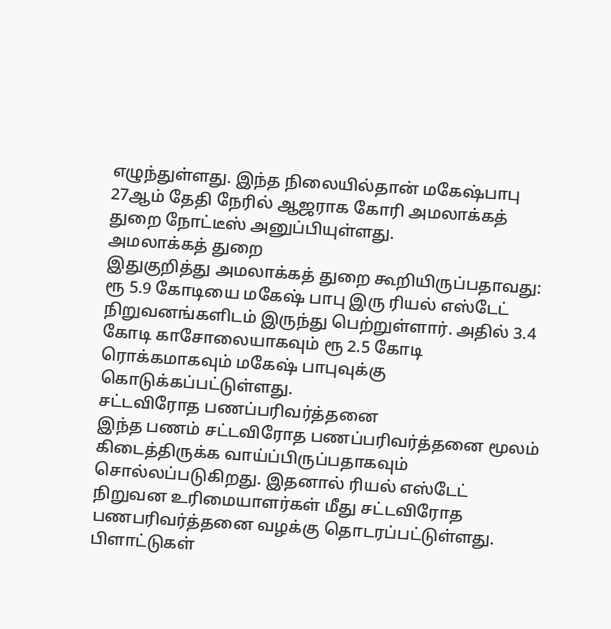எழுந்துள்ளது. இந்த நிலையில்தான் மகேஷ்பாபு 27ஆம் தேதி நேரில் ஆஜராக கோரி அமலாக்கத் துறை நோட்டீஸ் அனுப்பியுள்ளது.
அமலாக்கத் துறை
இதுகுறித்து அமலாக்கத் துறை கூறியிருப்பதாவது: ரூ 5.9 கோடியை மகேஷ் பாபு இரு ரியல் எஸ்டேட் நிறுவனங்களிடம் இருந்து பெற்றுள்ளார். அதில் 3.4 கோடி காசோலையாகவும் ரூ 2.5 கோடி ரொக்கமாகவும் மகேஷ் பாபுவுக்கு கொடுக்கப்பட்டுள்ளது.
சட்டவிரோத பணப்பரிவர்த்தனை
இந்த பணம் சட்டவிரோத பணப்பரிவர்த்தனை மூலம் கிடைத்திருக்க வாய்ப்பிருப்பதாகவும் சொல்லப்படுகிறது. இதனால் ரியல் எஸ்டேட் நிறுவன உரிமையாளர்கள் மீது சட்டவிரோத பணபரிவர்த்தனை வழக்கு தொடரப்பட்டுள்ளது.
பிளாட்டுகள்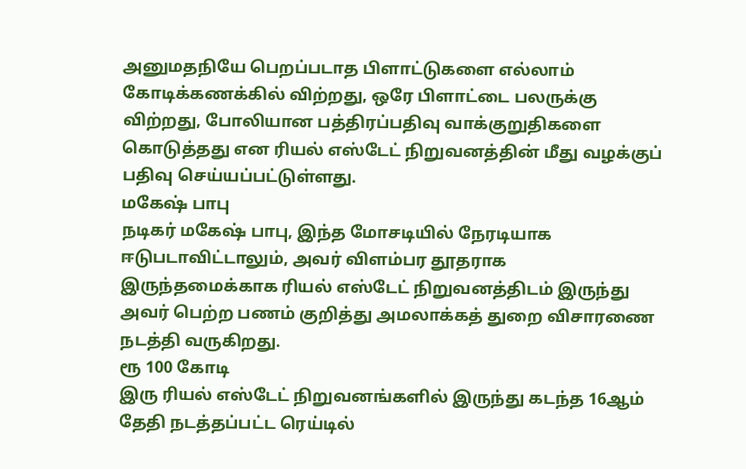அனுமதநியே பெறப்படாத பிளாட்டுகளை எல்லாம் கோடிக்கணக்கில் விற்றது, ஒரே பிளாட்டை பலருக்கு விற்றது, போலியான பத்திரப்பதிவு வாக்குறுதிகளை கொடுத்தது என ரியல் எஸ்டேட் நிறுவனத்தின் மீது வழக்குப் பதிவு செய்யப்பட்டுள்ளது.
மகேஷ் பாபு
நடிகர் மகேஷ் பாபு, இந்த மோசடியில் நேரடியாக ஈடுபடாவிட்டாலும், அவர் விளம்பர தூதராக இருந்தமைக்காக ரியல் எஸ்டேட் நிறுவனத்திடம் இருந்து அவர் பெற்ற பணம் குறித்து அமலாக்கத் துறை விசாரணை நடத்தி வருகிறது.
ரூ 100 கோடி
இரு ரியல் எஸ்டேட் நிறுவனங்களில் இருந்து கடந்த 16ஆம் தேதி நடத்தப்பட்ட ரெய்டில்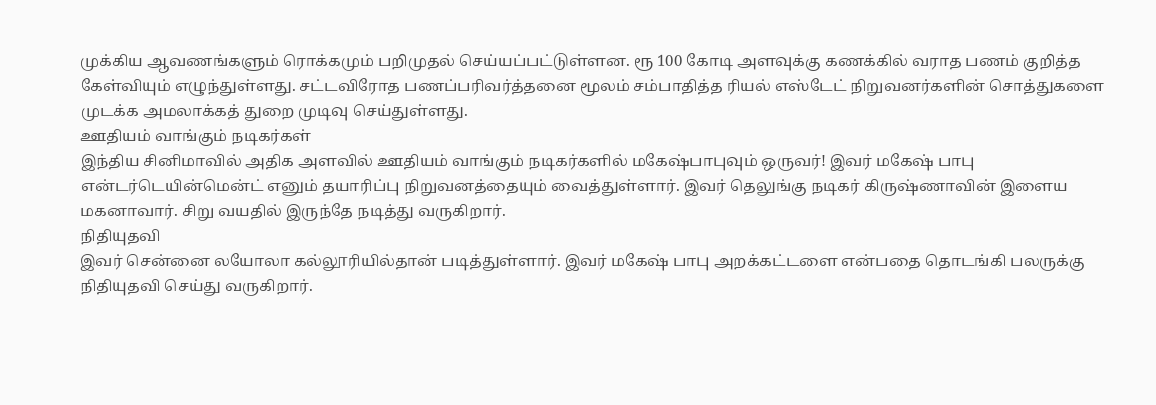முக்கிய ஆவணங்களும் ரொக்கமும் பறிமுதல் செய்யப்பட்டுள்ளன. ரூ 100 கோடி அளவுக்கு கணக்கில் வராத பணம் குறித்த கேள்வியும் எழுந்துள்ளது. சட்டவிரோத பணப்பரிவர்த்தனை மூலம் சம்பாதித்த ரியல் எஸ்டேட் நிறுவனர்களின் சொத்துகளை முடக்க அமலாக்கத் துறை முடிவு செய்துள்ளது.
ஊதியம் வாங்கும் நடிகர்கள்
இந்திய சினிமாவில் அதிக அளவில் ஊதியம் வாங்கும் நடிகர்களில் மகேஷ்பாபுவும் ஒருவர்! இவர் மகேஷ் பாபு என்டர்டெயின்மென்ட் எனும் தயாரிப்பு நிறுவனத்தையும் வைத்துள்ளார். இவர் தெலுங்கு நடிகர் கிருஷ்ணாவின் இளைய மகனாவார். சிறு வயதில் இருந்தே நடித்து வருகிறார்.
நிதியுதவி
இவர் சென்னை லயோலா கல்லூரியில்தான் படித்துள்ளார். இவர் மகேஷ் பாபு அறக்கட்டளை என்பதை தொடங்கி பலருக்கு நிதியுதவி செய்து வருகிறார்.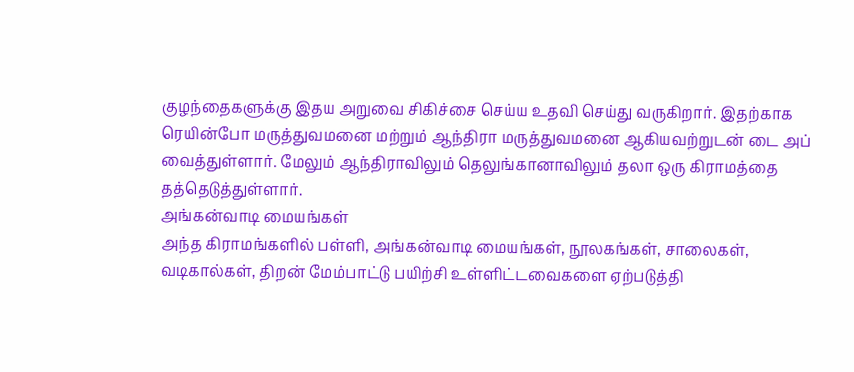குழந்தைகளுக்கு இதய அறுவை சிகிச்சை செய்ய உதவி செய்து வருகிறார். இதற்காக ரெயின்போ மருத்துவமனை மற்றும் ஆந்திரா மருத்துவமனை ஆகியவற்றுடன் டை அப் வைத்துள்ளார். மேலும் ஆந்திராவிலும் தெலுங்கானாவிலும் தலா ஒரு கிராமத்தை தத்தெடுத்துள்ளார்.
அங்கன்வாடி மையங்கள்
அந்த கிராமங்களில் பள்ளி, அங்கன்வாடி மையங்கள், நூலகங்கள், சாலைகள், வடிகால்கள், திறன் மேம்பாட்டு பயிற்சி உள்ளிட்டவைகளை ஏற்படுத்தி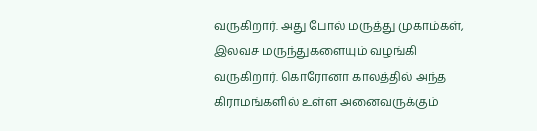வருகிறார். அது போல் மருத்து முகாம்கள், இலவச மருந்துகளையும் வழங்கி வருகிறார். கொரோனா காலத்தில் அந்த கிராமங்களில் உள்ள அனைவருக்கும்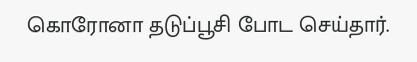கொரோனா தடுப்பூசி போட செய்தார்.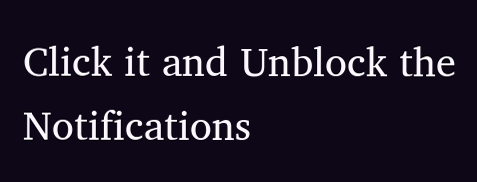Click it and Unblock the Notifications